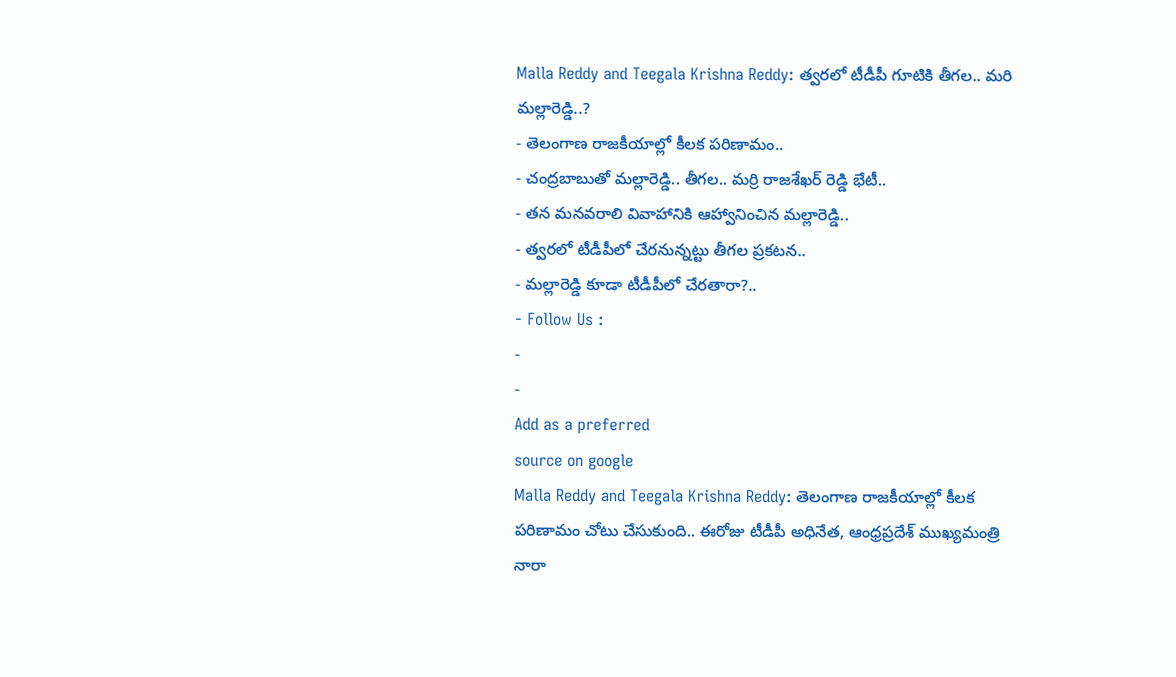Malla Reddy and Teegala Krishna Reddy: త్వరలో టీడీపీ గూటికి తీగల.. మరి మల్లారెడ్డి..?
- తెలంగాణ రాజకీయాల్లో కీలక పరిణామం..
- చంద్రబాబుతో మల్లారెడ్డి.. తీగల.. మర్రి రాజశేఖర్ రెడ్డి భేటీ..
- తన మనవరాలి వివాహానికి ఆహ్వానించిన మల్లారెడ్డి..
- త్వరలో టీడీపీలో చేరనున్నట్టు తీగల ప్రకటన..
- మల్లారెడ్డి కూడా టీడీపీలో చేరతారా?..
- Follow Us :
-
-
Add as a preferred
source on google
Malla Reddy and Teegala Krishna Reddy: తెలంగాణ రాజకీయాల్లో కీలక పరిణామం చోటు చేసుకుంది.. ఈరోజు టీడీపీ అధినేత, ఆంధ్రప్రదేశ్ ముఖ్యమంత్రి నారా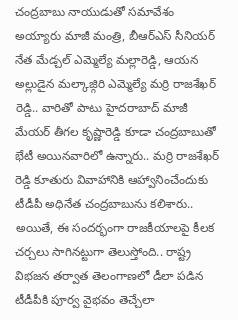చంద్రబాబు నాయుడుతో సమావేశం అయ్యారు మాజీ మంత్రి, బీఆర్ఎస్ సీనియర్ నేత మేడ్చల్ ఎమ్మెల్యే మల్లారెడ్డి, ఆయన అల్లుడైన మల్కాజ్గిరి ఎమ్మెల్యే మర్రి రాజశేఖర్ రెడ్డి.. వారితో పాటు హైదరాబాద్ మాజీ మేయర్ తీగల కృష్ణారెడ్డి కూడా చంద్రబాబుతో భేటీ అయినవారిలో ఉన్నారు.. మర్రి రాజశేఖర్ రెడ్డి కూతురు వివాహానికి ఆహ్వానించేందుకు టీడీపీ అధినేత చంద్రబాబును కలిశారు.. అయితే, ఈ సందర్భంగా రాజకీయాలపై కీలక చర్చలు సాగినట్టుగా తెలుస్తోంది.. రాష్ట్ర విభజన తర్వాత తెలంగాణలో డీలా పడిన టీడీపీకి పూర్వ వైభవం తెచ్చేలా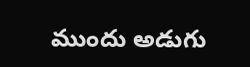ముందు అడుగు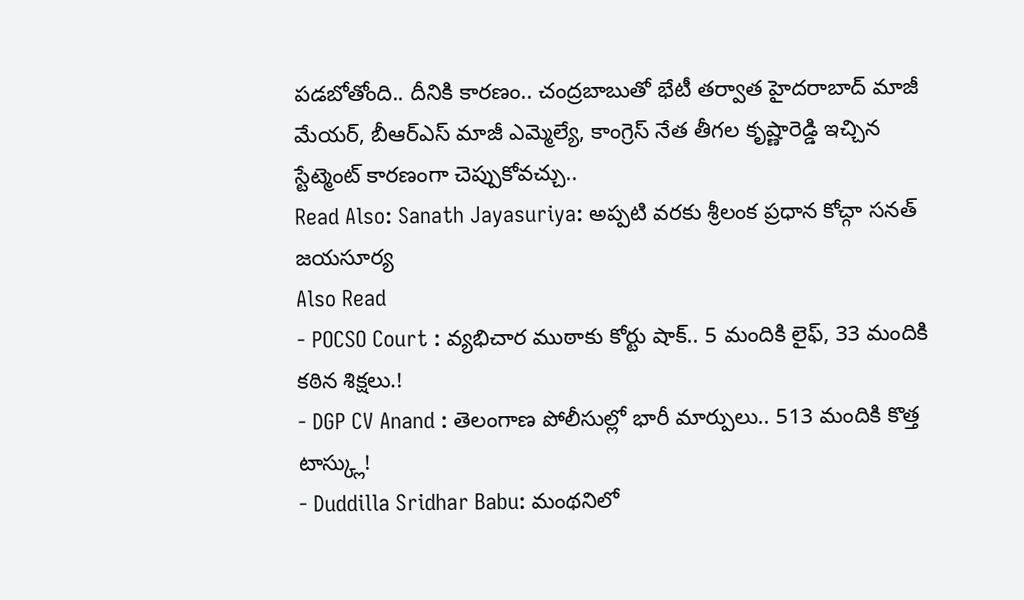పడబోతోంది.. దీనికి కారణం.. చంద్రబాబుతో భేటీ తర్వాత హైదరాబాద్ మాజీ మేయర్, బీఆర్ఎస్ మాజీ ఎమ్మెల్యే, కాంగ్రెస్ నేత తీగల కృష్ణారెడ్డి ఇచ్చిన స్టేట్మెంట్ కారణంగా చెప్పుకోవచ్చు..
Read Also: Sanath Jayasuriya: అప్పటి వరకు శ్రీలంక ప్రధాన కోచ్గా సనత్ జయసూర్య
Also Read
- POCSO Court : వ్యభిచార ముఠాకు కోర్టు షాక్.. 5 మందికి లైఫ్, 33 మందికి కఠిన శిక్షలు.!
- DGP CV Anand : తెలంగాణ పోలీసుల్లో భారీ మార్పులు.. 513 మందికి కొత్త టాస్క్లు!
- Duddilla Sridhar Babu: మంథనిలో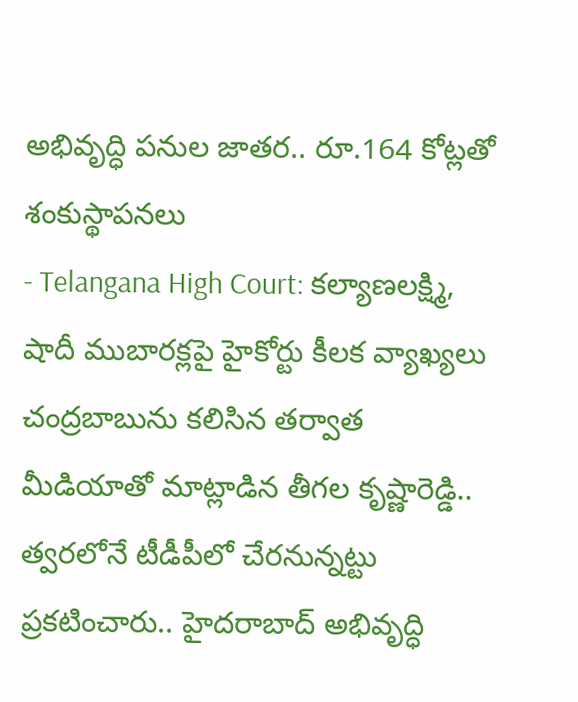అభివృద్ధి పనుల జాతర.. రూ.164 కోట్లతో శంకుస్థాపనలు
- Telangana High Court: కల్యాణలక్ష్మి, షాదీ ముబారక్లపై హైకోర్టు కీలక వ్యాఖ్యలు
చంద్రబాబును కలిసిన తర్వాత మీడియాతో మాట్లాడిన తీగల కృష్ణారెడ్డి.. త్వరలోనే టీడీపీలో చేరనున్నట్టు ప్రకటించారు.. హైదరాబాద్ అభివృద్ధి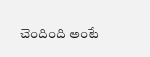చెందింది అంటే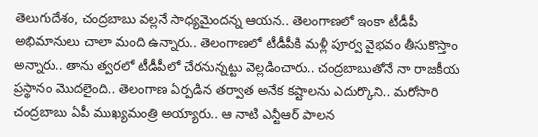తెలుగుదేశం, చంద్రబాబు వల్లనే సాధ్యమైందన్న ఆయన.. తెలంగాణలో ఇంకా టీడీపీ అభిమానులు చాలా మంది ఉన్నారు.. తెలంగాణలో టీడీపీకి మళ్లీ పూర్వ వైభవం తీసుకొస్తాం అన్నారు.. తాను త్వరలో టీడీపీలో చేరనున్నట్టు వెల్లడించారు.. చంద్రబాబుతోనే నా రాజకీయ ప్రస్థానం మొదలైంది.. తెలంగాణ ఏర్పడిన తర్వాత అనేక కష్టాలను ఎదుర్కొని.. మరోసారి చంద్రబాబు ఏపీ ముఖ్యమంత్రి అయ్యారు.. ఆ నాటి ఎన్టీఆర్ పాలన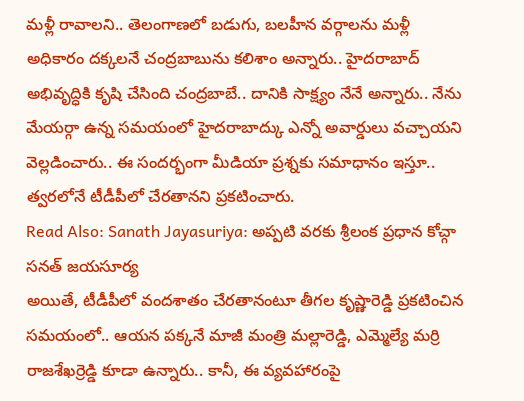మళ్లీ రావాలని.. తెలంగాణలో బడుగు, బలహీన వర్గాలను మళ్లీ అధికారం దక్కలనే చంద్రబాబును కలిశాం అన్నారు.. హైదరాబాద్ అభివృద్ధికి కృషి చేసింది చంద్రబాబే.. దానికి సాక్ష్యం నేనే అన్నారు.. నేను మేయర్గా ఉన్న సమయంలో హైదరాబాద్కు ఎన్నో అవార్డులు వచ్చాయని వెల్లడించారు.. ఈ సందర్భంగా మీడియా ప్రశ్నకు సమాధానం ఇస్తూ.. త్వరలోనే టీడీపీలో చేరతానని ప్రకటించారు.
Read Also: Sanath Jayasuriya: అప్పటి వరకు శ్రీలంక ప్రధాన కోచ్గా సనత్ జయసూర్య
అయితే, టీడీపీలో వందశాతం చేరతానంటూ తీగల కృష్ణారెడ్డి ప్రకటించిన సమయంలో.. ఆయన పక్కనే మాజీ మంత్రి మల్లారెడ్డి, ఎమ్మెల్యే మర్రి రాజశేఖర్రెడ్డి కూడా ఉన్నారు.. కానీ, ఈ వ్యవహారంపై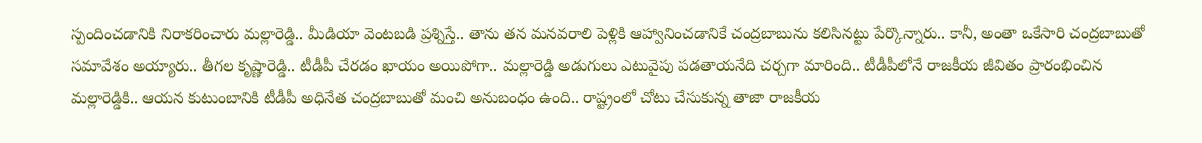స్పందించడానికి నిరాకరించారు మల్లారెడ్డి.. మీడియా వెంటబడి ప్రశ్నిస్తే.. తాను తన మనవరాలి పెళ్లికి ఆహ్వానించడానికే చంద్రబాబును కలిసినట్టు పేర్కొన్నారు.. కానీ, అంతా ఒకేసారి చంద్రబాబుతో సమావేశం అయ్యారు.. తీగల కృష్ణారెడ్డి.. టీడీపీ చేరడం ఖాయం అయిపోగా.. మల్లారెడ్డి అడుగులు ఎటువైపు పడతాయనేది చర్చగా మారింది.. టీడీపీలోనే రాజకీయ జీవితం ప్రారంభించిన మల్లారెడ్డికి.. ఆయన కుటుంబానికి టీడీపీ అధినేత చంద్రబాబుతో మంచి అనుబంధం ఉంది.. రాష్ట్రంలో చోటు చేసుకున్న తాజా రాజకీయ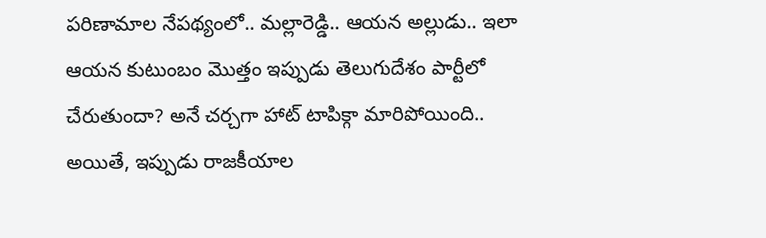పరిణామాల నేపథ్యంలో.. మల్లారెడ్డి.. ఆయన అల్లుడు.. ఇలా ఆయన కుటుంబం మొత్తం ఇప్పుడు తెలుగుదేశం పార్టీలో చేరుతుందా? అనే చర్చగా హాట్ టాపిక్గా మారిపోయింది.. అయితే, ఇప్పుడు రాజకీయాల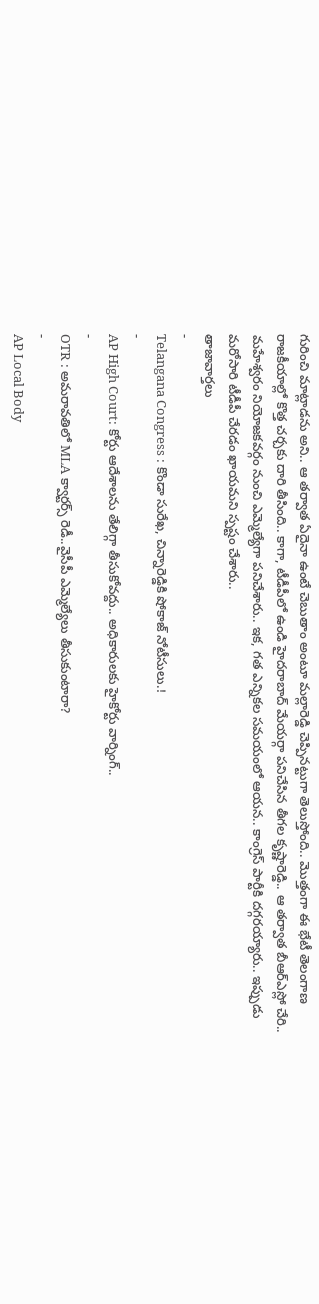గురించి మాట్లాడను అని.. ఆ తర్వాత ఏదైనా ఉంటే చెబుతాం అంటూ మల్లారెడ్డి చెప్పినట్టుగా తెలుస్తోంది.. మొత్తంగా ఈ భేటీ తెలంగాణ రాజకీయాల్లో కొత్త చర్చకు దారి తీసింది.. కాగా, టీడీపీలో ఉండి హైదరాబాద్ మేయర్గా పనిచేసిన తీగల కృష్ణారెడ్డి.. ఆ తర్వాత బీఆర్ఎస్లో చేరి.. మహేశ్వరం నియోజకవర్గం నుంచి ఎమ్మెల్యేగా పనిచేశారు.. ఇక, గత ఎన్నికల సమయంలో ఆయన.. కాంగ్రెస్ పార్టీకి దగ్గరయ్యారు.. ఇప్పుడు మరోసారి టీడీపీ చేరడం ఖాయమని స్పష్టం చేశారు..
తాజావార్తలు
-
Telangana Congress : కొండా సురేఖ, చిన్నారెడ్డికి షోకాజ్ నోటీసులు.!
-
AP High Court: కోర్టు ఆదేశాలను తేలిగ్గా తీసుకోవద్దు.. అధికారులకు హైకోర్టు వార్నింగ్..
-
OTR : అమరావతిలో MLA క్వార్టర్స్ రెడీ..వైసీపీ ఎమ్మెల్యేలు తీసుకుంటారా?
-
AP Local Body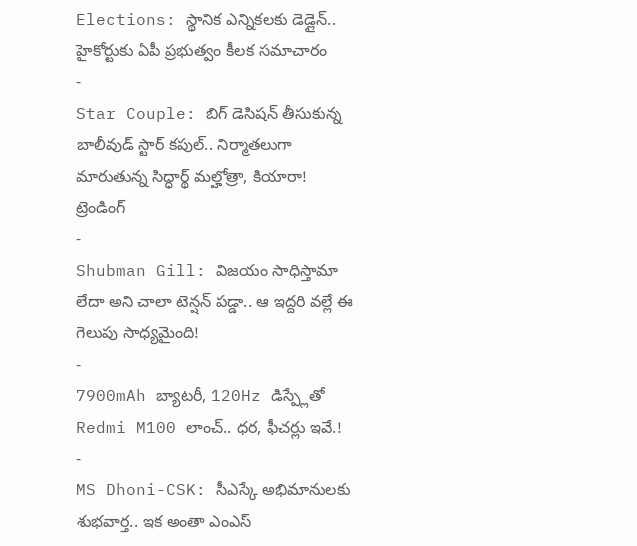Elections: స్థానిక ఎన్నికలకు డెడ్లైన్.. హైకోర్టుకు ఏపీ ప్రభుత్వం కీలక సమాచారం
-
Star Couple: బిగ్ డెసిషన్ తీసుకున్న బాలీవుడ్ స్టార్ కపుల్.. నిర్మాతలుగా మారుతున్న సిద్ధార్థ్ మల్హోత్రా, కియారా!
ట్రెండింగ్
-
Shubman Gill: విజయం సాధిస్తామా లేదా అని చాలా టెన్షన్ పడ్డా.. ఆ ఇద్దరి వల్లే ఈ గెలుపు సాధ్యమైంది!
-
7900mAh బ్యాటరీ, 120Hz డిస్ప్లేతో Redmi M100 లాంచ్.. ధర, ఫీచర్లు ఇవే.!
-
MS Dhoni-CSK: సీఎస్కే అభిమానులకు శుభవార్త.. ఇక అంతా ఎంఎస్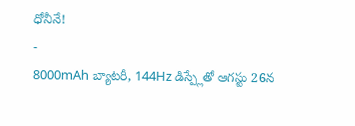ధోనీనే!
-
8000mAh బ్యాటరీ, 144Hz డిస్ప్లేతో ఆగస్టు 26న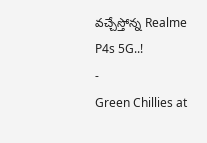వచ్చేస్తోన్న Realme P4s 5G..!
-
Green Chillies at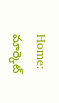Home: మార్కెట్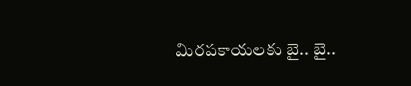మిరపకాయలకు బై.. బై..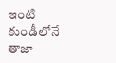ఇంటి కుండీలోనే తాజా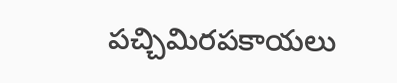పచ్చిమిరపకాయలు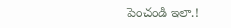పెంచండి ఇలా.!